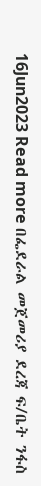16Jun2023 Read more በፌደራል መጀመሪያ ደረጃ ፍ/ቤት ንፋስ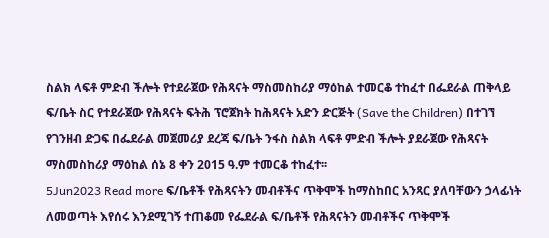ስልክ ላፍቶ ምድብ ችሎት የተደራጀው የሕጻናት ማስመስከሪያ ማዕከል ተመርቆ ተከፈተ በፌደራል ጠቅላይ ፍ/ቤት ስር የተደራጀው የሕጻናት ፍትሕ ፕሮጀክት ከሕጻናት አድን ድርጅት (Save the Children) በተገኘ የገንዘብ ድጋፍ በፌደራል መጀመሪያ ደረጃ ፍ/ቤት ንፋስ ስልክ ላፍቶ ምድብ ችሎት ያደራጀው የሕጻናት ማስመስከሪያ ማዕከል ሰኔ 8 ቀን 2015 ዓ.ም ተመርቆ ተከፈተ፡፡
5Jun2023 Read more ፍ/ቤቶች የሕጻናትን መብቶችና ጥቅሞች ከማስከበር አንጻር ያለባቸውን ኃላፊነት ለመወጣት እየሰሩ እንደሚገኝ ተጠቆመ የፌደራል ፍ/ቤቶች የሕጻናትን መብቶችና ጥቅሞች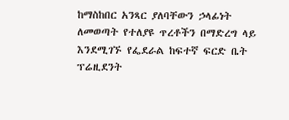ከማስከበር አንጻር ያለባቸውን ኃላፊነት ለመወጣት የተለያዩ ጥረቶችን በማድረግ ላይ እንደሚገኙ የፌደራል ከፍተኛ ፍርድ ቤት ፕሬዚደንት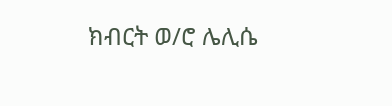ክብርት ወ/ሮ ሌሊሴ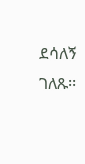ደሳለኝ ገለጹ፡፡